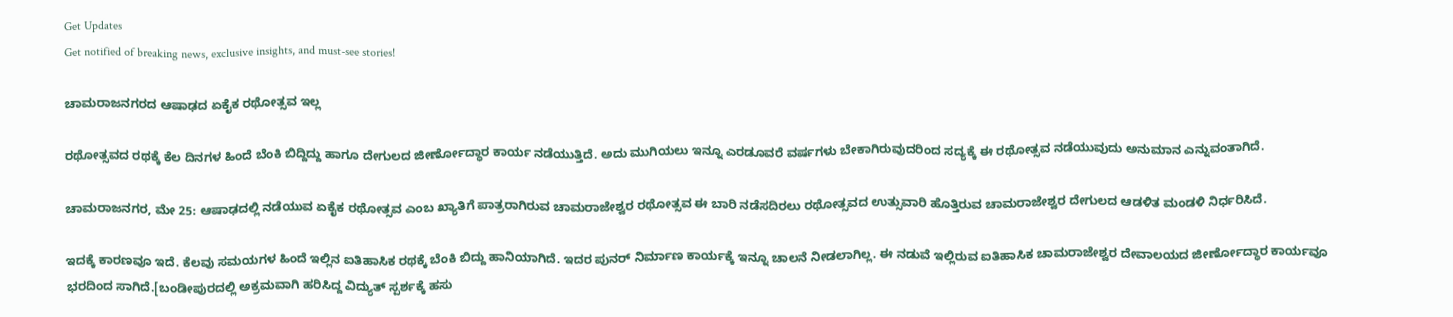Get Updates
Get notified of breaking news, exclusive insights, and must-see stories!

ಚಾಮರಾಜನಗರದ ಆಷಾಢದ ಏಕೈಕ ರಥೋತ್ಸವ ಇಲ್ಲ

ರಥೋತ್ಸವದ ರಥಕ್ಕೆ ಕೆಲ ದಿನಗಳ ಹಿಂದೆ ಬೆಂಕಿ ಬಿದ್ದಿದ್ದು ಹಾಗೂ ದೇಗುಲದ ಜೀರ್ಣೋದ್ಧಾರ ಕಾರ್ಯ ನಡೆಯುತ್ತಿದೆ. ಅದು ಮುಗಿಯಲು ಇನ್ನೂ ಎರಡೂವರೆ ವರ್ಷಗಳು ಬೇಕಾಗಿರುವುದರಿಂದ ಸದ್ಯಕ್ಕೆ ಈ ರಥೋತ್ಸವ ನಡೆಯುವುದು ಅನುಮಾನ ಎನ್ನುವಂತಾಗಿದೆ.

ಚಾಮರಾಜನಗರ, ಮೇ 25: ಆಷಾಢದಲ್ಲಿ ನಡೆಯುವ ಏಕೈಕ ರಥೋತ್ಸವ ಎಂಬ ಖ್ಯಾತಿಗೆ ಪಾತ್ರರಾಗಿರುವ ಚಾಮರಾಜೇಶ್ವರ ರಥೋತ್ಸವ ಈ ಬಾರಿ ನಡೆಸದಿರಲು ರಥೋತ್ಸವದ ಉತ್ಸುವಾರಿ ಹೊತ್ತಿರುವ ಚಾಮರಾಜೇಶ್ವರ ದೇಗುಲದ ಆಡಳಿತ ಮಂಡಳಿ ನಿರ್ಧರಿಸಿದೆ.

ಇದಕ್ಕೆ ಕಾರಣವೂ ಇದೆ. ಕೆಲವು ಸಮಯಗಳ ಹಿಂದೆ ಇಲ್ಲಿನ ಐತಿಹಾಸಿಕ ರಥಕ್ಕೆ ಬೆಂಕಿ ಬಿದ್ದು ಹಾನಿಯಾಗಿದೆ. ಇದರ ಪುನರ್ ನಿರ್ಮಾಣ ಕಾರ್ಯಕ್ಕೆ ಇನ್ನೂ ಚಾಲನೆ ನೀಡಲಾಗಿಲ್ಲ. ಈ ನಡುವೆ ಇಲ್ಲಿರುವ ಐತಿಹಾಸಿಕ ಚಾಮರಾಜೇಶ್ವರ ದೇವಾಲಯದ ಜೀರ್ಣೋದ್ಧಾರ ಕಾರ್ಯವೂ ಭರದಿಂದ ಸಾಗಿದೆ.[ಬಂಡೀಪುರದಲ್ಲಿ ಅಕ್ರಮವಾಗಿ ಹರಿಸಿದ್ದ ವಿದ್ಯುತ್ ಸ್ಪರ್ಶಕ್ಕೆ ಹಸು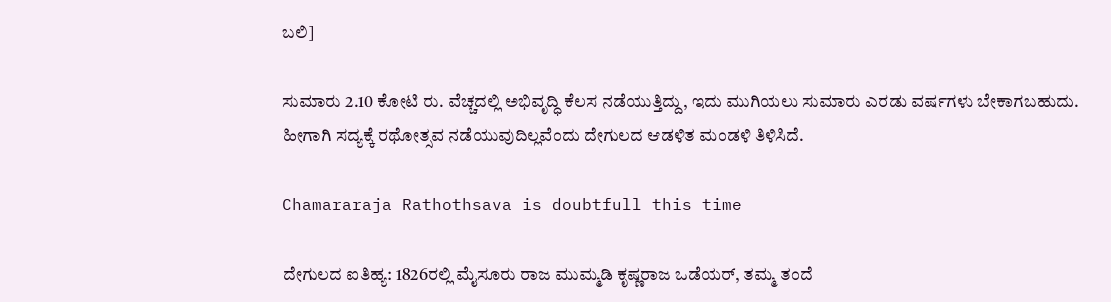ಬಲಿ]

ಸುಮಾರು 2.10 ಕೋಟಿ ರು. ವೆಚ್ಚದಲ್ಲಿ ಅಭಿವೃದ್ಧಿ ಕೆಲಸ ನಡೆಯುತ್ತಿದ್ದು, ಇದು ಮುಗಿಯಲು ಸುಮಾರು ಎರಡು ವರ್ಷಗಳು ಬೇಕಾಗಬಹುದು. ಹೀಗಾಗಿ ಸದ್ಯಕ್ಕೆ ರಥೋತ್ಸವ ನಡೆಯುವುದಿಲ್ಲವೆಂದು ದೇಗುಲದ ಆಡಳಿತ ಮಂಡಳಿ ತಿಳಿಸಿದೆ.

Chamararaja Rathothsava is doubtfull this time

ದೇಗುಲದ ಐತಿಹ್ಯ: 1826ರಲ್ಲಿ ಮೈಸೂರು ರಾಜ ಮುಮ್ಮಡಿ ಕೃಷ್ಣರಾಜ ಒಡೆಯರ್, ತಮ್ಮ ತಂದೆ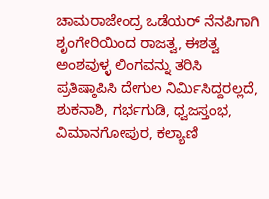ಚಾಮರಾಜೇಂದ್ರ ಒಡೆಯರ್ ನೆನಪಿಗಾಗಿ ಶೃಂಗೇರಿಯಿಂದ ರಾಜತ್ವ, ಈಶತ್ವ ಅಂಶವುಳ್ಳ ಲಿಂಗವನ್ನು ತರಿಸಿ ಪ್ರತಿಷ್ಠಾಪಿಸಿ ದೇಗುಲ ನಿರ್ಮಿಸಿದ್ದರಲ್ಲದೆ, ಶುಕನಾಶಿ, ಗರ್ಭಗುಡಿ, ಧ್ವಜಸ್ತಂಭ, ವಿಮಾನಗೋಪುರ, ಕಲ್ಯಾಣಿ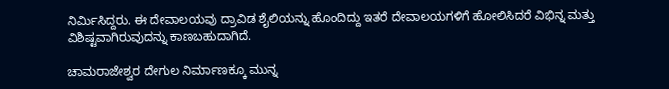ನಿರ್ಮಿಸಿದ್ದರು. ಈ ದೇವಾಲಯವು ದ್ರಾವಿಡ ಶೈಲಿಯನ್ನು ಹೊಂದಿದ್ದು ಇತರೆ ದೇವಾಲಯಗಳಿಗೆ ಹೋಲಿಸಿದರೆ ವಿಭಿನ್ನ ಮತ್ತು ವಿಶಿಷ್ಟವಾಗಿರುವುದನ್ನು ಕಾಣಬಹುದಾಗಿದೆ.

ಚಾಮರಾಜೇಶ್ವರ ದೇಗುಲ ನಿರ್ಮಾಣಕ್ಕೂ ಮುನ್ನ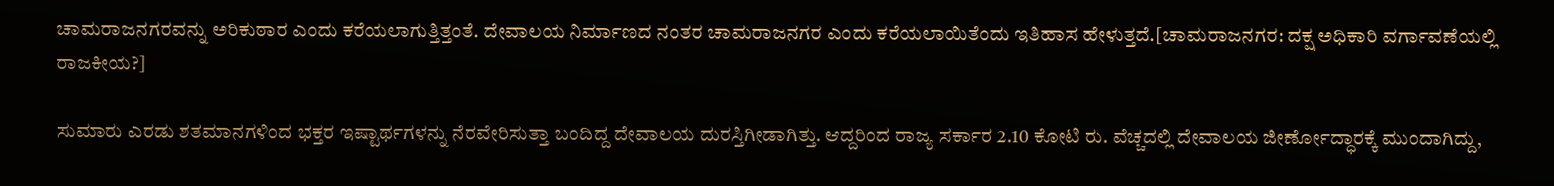ಚಾಮರಾಜನಗರವನ್ನು ಅರಿಕುಠಾರ ಎಂದು ಕರೆಯಲಾಗುತ್ತಿತ್ತಂತೆ. ದೇವಾಲಯ ನಿರ್ಮಾಣದ ನಂತರ ಚಾಮರಾಜನಗರ ಎಂದು ಕರೆಯಲಾಯಿತೆಂದು ಇತಿಹಾಸ ಹೇಳುತ್ತದೆ.[ಚಾಮರಾಜನಗರ: ದಕ್ಷ ಅಧಿಕಾರಿ ವರ್ಗಾವಣೆಯಲ್ಲಿ ರಾಜಕೀಯ?]

ಸುಮಾರು ಎರಡು ಶತಮಾನಗಳಿಂದ ಭಕ್ತರ ಇಷ್ಟಾರ್ಥಗಳನ್ನು ನೆರವೇರಿಸುತ್ತಾ ಬಂದಿದ್ದ ದೇವಾಲಯ ದುರಸ್ತಿಗೀಡಾಗಿತ್ತು. ಆದ್ದರಿಂದ ರಾಜ್ಯ ಸರ್ಕಾರ 2.10 ಕೋಟಿ ರು. ವೆಚ್ಚದಲ್ಲಿ ದೇವಾಲಯ ಜೀರ್ಣೋದ್ಧಾರಕ್ಕೆ ಮುಂದಾಗಿದ್ದು,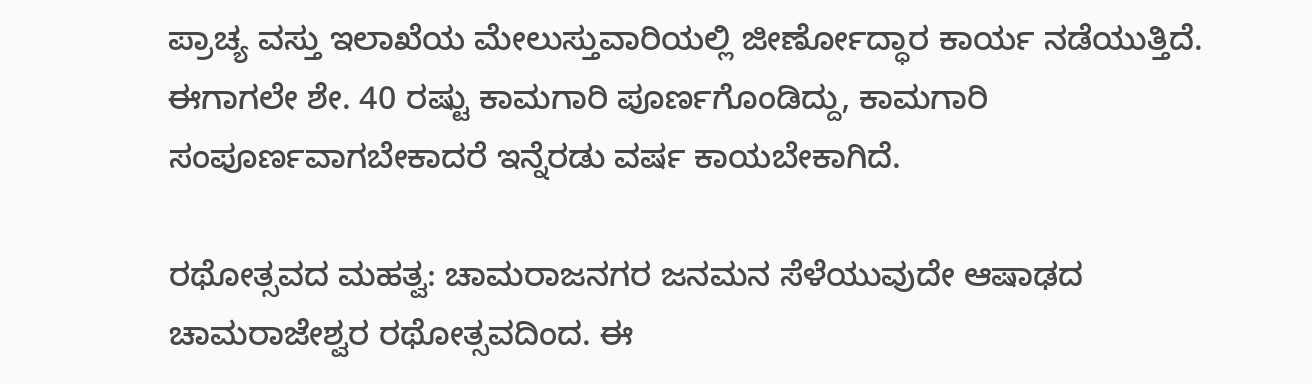ಪ್ರಾಚ್ಯ ವಸ್ತು ಇಲಾಖೆಯ ಮೇಲುಸ್ತುವಾರಿಯಲ್ಲಿ ಜೀರ್ಣೋದ್ಧಾರ ಕಾರ್ಯ ನಡೆಯುತ್ತಿದೆ. ಈಗಾಗಲೇ ಶೇ. 40 ರಷ್ಟು ಕಾಮಗಾರಿ ಪೂರ್ಣಗೊಂಡಿದ್ದು, ಕಾಮಗಾರಿ ಸಂಪೂರ್ಣವಾಗಬೇಕಾದರೆ ಇನ್ನೆರಡು ವರ್ಷ ಕಾಯಬೇಕಾಗಿದೆ.

ರಥೋತ್ಸವದ ಮಹತ್ವ: ಚಾಮರಾಜನಗರ ಜನಮನ ಸೆಳೆಯುವುದೇ ಆಷಾಢದ ಚಾಮರಾಜೇಶ್ವರ ರಥೋತ್ಸವದಿಂದ. ಈ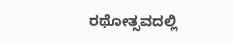ರಥೋತ್ಸವದಲ್ಲಿ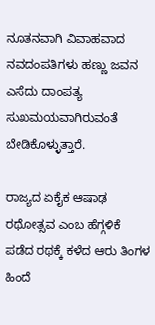ನೂತನವಾಗಿ ವಿವಾಹವಾದ ನವದಂಪತಿಗಳು ಹಣ್ಣು ಜವನ ಎಸೆದು ದಾಂಪತ್ಯ ಸುಖಮಯವಾಗಿರುವಂತೆ ಬೇಡಿಕೊಳ್ಳುತ್ತಾರೆ.

ರಾಜ್ಯದ ಏಕೈಕ ಆಷಾಢ ರಥೋತ್ಸವ ಎಂಬ ಹೆಗ್ಗಳಿಕೆ ಪಡೆದ ರಥಕ್ಕೆ ಕಳೆದ ಆರು ತಿಂಗಳ ಹಿಂದೆ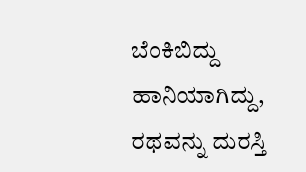ಬೆಂಕಿಬಿದ್ದು ಹಾನಿಯಾಗಿದ್ದು, ರಥವನ್ನು ದುರಸ್ತಿ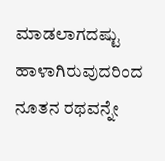ಮಾಡಲಾಗದಷ್ಟು ಹಾಳಾಗಿರುವುದರಿಂದ ನೂತನ ರಥವನ್ನೇ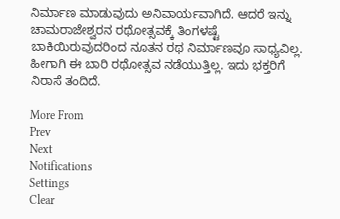ನಿರ್ಮಾಣ ಮಾಡುವುದು ಅನಿವಾರ್ಯವಾಗಿದೆ. ಆದರೆ ಇನ್ನು ಚಾಮರಾಜೇಶ್ವರನ ರಥೋತ್ಸವಕ್ಕೆ ತಿಂಗಳಷ್ಟೆ ಬಾಕಿಯಿರುವುದರಿಂದ ನೂತನ ರಥ ನಿರ್ಮಾಣವೂ ಸಾಧ್ಯವಿಲ್ಲ. ಹೀಗಾಗಿ ಈ ಬಾರಿ ರಥೋತ್ಸವ ನಡೆಯುತ್ತಿಲ್ಲ. ಇದು ಭಕ್ತರಿಗೆ ನಿರಾಸೆ ತಂದಿದೆ.

More From
Prev
Next
Notifications
Settings
Clear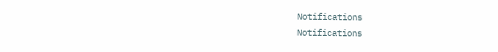Notifications
Notifications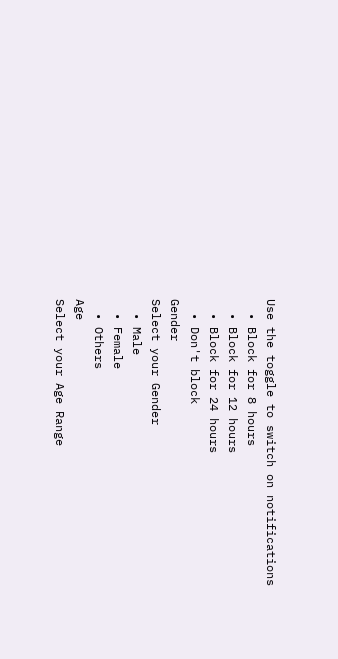Use the toggle to switch on notifications
  • Block for 8 hours
  • Block for 12 hours
  • Block for 24 hours
  • Don't block
Gender
Select your Gender
  • Male
  • Female
  • Others
Age
Select your Age Range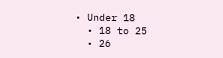• Under 18
  • 18 to 25
  • 26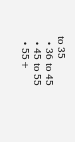to 35
  • 36 to 45
  • 45 to 55
  • 55+